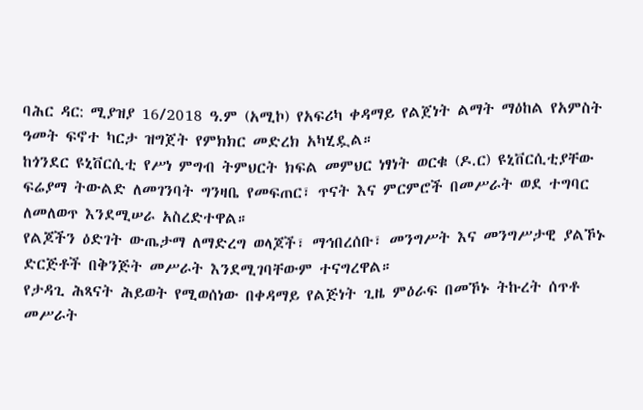ባሕር ዳር: ሚያዝያ 16/2018 ዓ.ም (አሚኮ) የአፍሪካ ቀዳማይ የልጀነት ልማት ማዕከል የአምስት ዓመት ፍኖተ ካርታ ዝግጀት የምክክር መድረክ አካሂዷል።
ከጎንደር ዩኒቨርሲቲ የሥነ ምግብ ትምህርት ክፍል መምህር ነፃነት ወርቁ (ዶ.ር) ዩኒቨርሲቲያቸው ፍሬያማ ትውልድ ለመገንባት ግንዛቤ የመፍጠር፣ ጥናት እና ምርምሮች በመሥራት ወደ ተግባር ለመለወጥ እንደሚሠራ አስረድተዋል።
የልጆችን ዕድገት ውጤታማ ለማድረግ ወላጆች፣ ማኅበረሰቡ፣ መንግሥት እና መንግሥታዊ ያልኾኑ ድርጅቶች በቅንጅት መሥራት እንደሚገባቸውም ተናግረዋል።
የታዳጊ ሕጻናት ሕይወት የሚወሰነው በቀዳማይ የልጅነት ጊዜ ምዕራፍ በመኾኑ ትኩረት ሰጥቶ መሥራት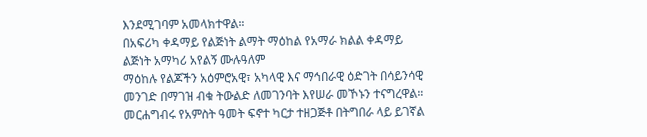እንደሚገባም አመላክተዋል።
በአፍሪካ ቀዳማይ የልጅነት ልማት ማዕከል የአማራ ክልል ቀዳማይ ልጅነት አማካሪ አየልኝ ሙሉዓለም
ማዕከሉ የልጆችን አዕምሮአዊ፣ አካላዊ እና ማኅበራዊ ዕድገት በሳይንሳዊ መንገድ በማገዝ ብቁ ትውልድ ለመገንባት እየሠራ መኾኑን ተናግረዋል።
መርሐግብሩ የአምስት ዓመት ፍኖተ ካርታ ተዘጋጅቶ በትግበራ ላይ ይገኛል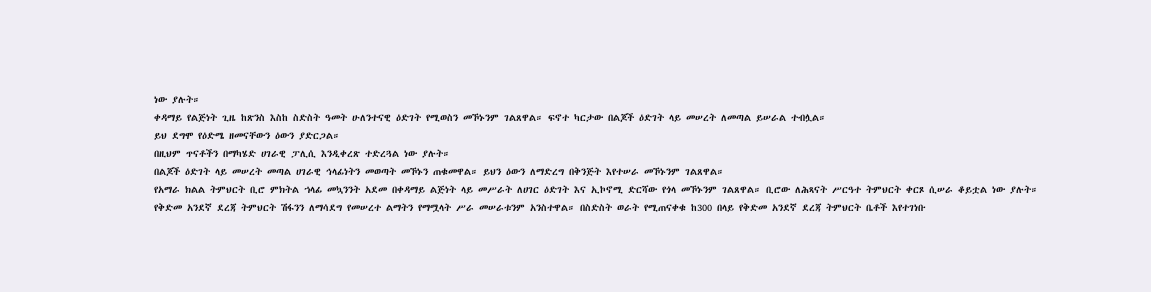ነው ያሉት።
ቀዳማይ የልጅነት ጊዜ ከጽንስ እስከ ስድስት ዓመት ሁለንተናዊ ዕድገት የሚወስን መኾኑንም ገልጸዋል። ፍኖተ ካርታው በልጆች ዕድገት ላይ መሠረት ለመጣል ይሠራል ተብሏል።
ይህ ደግሞ የዕድሜ ዘመናቸውን ዕውን ያድርጋል።
በዚህም ጥናቶችን በማካሄድ ሀገራዊ ፓሊሲ እንዲቀረጽ ተድረጓል ነው ያሉት።
በልጆች ዕድገት ላይ መሠረት መጣል ሀገራዊ ኅላፊነትን መወጣት መኾኑን ጠቁመዋል። ይህን ዕውን ለማድረግ በቅንጅት እየተሠራ መኾኑንም ገልጸዋል።
የአማራ ክልል ትምህርት ቢሮ ምክትል ኀላፊ መኳንንት አደመ በቀዳማይ ልጅነት ላይ መሥራት ለሀገር ዕድገት እና ኢኮኖሚ ድርሻው የጎላ መኾኑንም ገልጸዋል። ቢሮው ለሕጻናት ሥርዓተ ትምህርት ቀርጾ ሲሠራ ቆይቷል ነው ያሉት።
የቅድመ አንደኛ ደረጃ ትምህርት ሽፋንን ለማሳደግ የመሠረተ ልማትን የማሟላት ሥራ መሠራቱንም አንስተዋል። በስድስት ወራት የሚጠናቀቁ ከ300 በላይ የቅድመ አንደኛ ደረጃ ትምህርት ቤቶች እየተገነቡ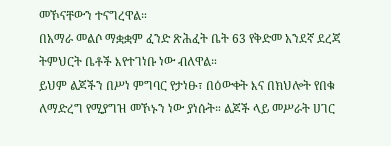መኾናቸውን ተናግረዋል።
በአማራ መልሶ ማቋቋም ፈንድ ጽሕፈት ቤት 63 የቅድመ አንደኛ ደረጃ ትምህርት ቤቶች እየተገነቡ ነው ብለዋል።
ይህም ልጆችን በሥነ ምግባር የታነፁ፣ በዕውቀት እና በክህሎት የበቁ ለማድረግ የሚያግዝ መኾኑን ነው ያነሱት። ልጆች ላይ መሥራት ሀገር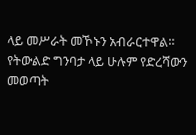ላይ መሥራት መኾኑን አብራርተዋል።
የትውልድ ግንባታ ላይ ሁሉም የድረሻውን መወጣት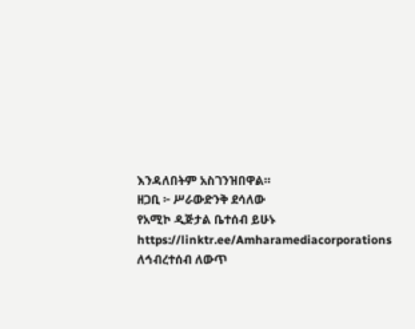እንዳለበትም አስገንዝበዋል።
ዘጋቢ ፦ ሥራውድንቅ ደሳለው
የአሚኮ ዲጅታል ቤተሰብ ይሁኑ
https://linktr.ee/Amharamediacorporations
ለኅብረተሰብ ለውጥ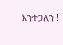እንተጋለን !